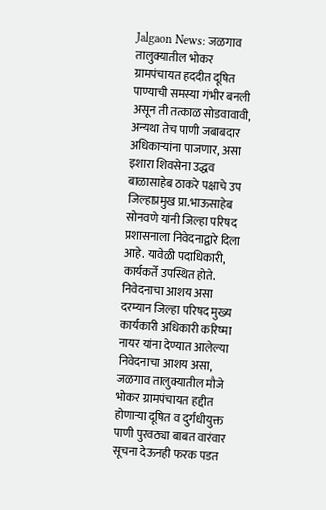Jalgaon News: जळगाव तालुक्यातील भोकर ग्रामपंचायत हददीत दूषित पाण्याची समस्या गंभीर बनली असून ती तत्काळ सोडवावावी, अन्यथा तेच पाणी जबाबदार अधिकाऱ्यांना पाजणार, असा इशारा शिवसेना उद्धव बाळासाहेब ठाकरे पक्षाचे उप जिल्हाप्रमुख प्रा.भाऊसाहेब सोनवणे यांनी जिल्हा परिषद प्रशासनाला निवेदनाद्वारे दिला आहे. यावेळी पदाधिकारी, कार्यकर्ते उपस्थित होते.
निवेदनाचा आशय असा
दरम्यान जिल्हा परिषद मुख्य कार्यकारी अधिकारी करिष्मा नायर यांना देण्यात आलेल्या निवेदनाचा आशय असा, जळगाव तालुक्यातील मौजे भोकर ग्रामपंचायत हद्दीत होणाऱ्या दूषित व दुर्गंधीयुक्त पाणी पुरवठ्या बाबत वारंवार सूचना देऊनही फरक पडत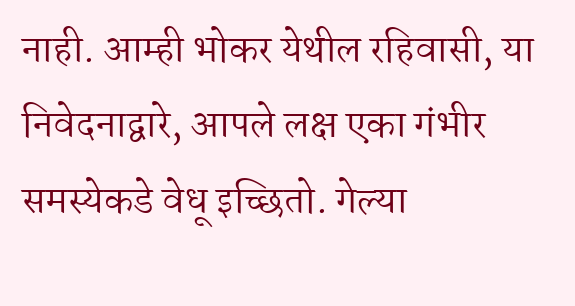नाही. आम्ही भोकर येथील रहिवासी, या निवेदनाद्वारे, आपले लक्ष एका गंभीर समस्येकडे वेधू इच्छितो. गेल्या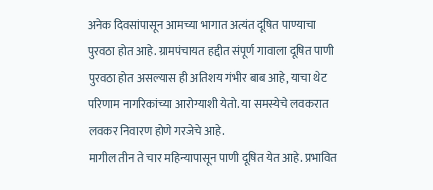अनेक दिवसांपासून आमच्या भागात अत्यंत दूषित पाण्याचा पुरवठा होत आहे. ग्रामपंचायत हद्दीत संपूर्ण गावाला दूषित पाणी पुरवठा होत असल्यास ही अतिशय गंभीर बाब आहे, याचा थेट परिणाम नागरिकांच्या आरोग्याशी येतो. या समस्येचे लवकरात लवकर निवारण होणे गरजेचे आहे.
मागील तीन ते चार महिन्यापासून पाणी दूषित येत आहे. प्रभावित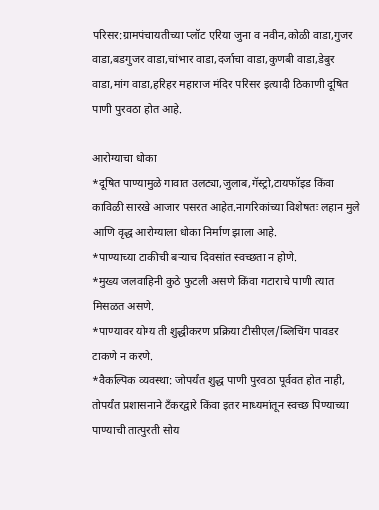परिसर:ग्रामपंचायतीच्या प्लॉट एरिया जुना व नवीन,कोळी वाडा,गुजर वाडा,बडगुजर वाडा,चांभार वाडा,दर्जाचा वाडा,कुणबी वाडा,डेबुर वाडा,मांग वाडा,हरिहर महाराज मंदिर परिसर इत्यादी ठिकाणी दूषित पाणी पुरवठा होत आहे.

आरोग्याचा धोका
*दूषित पाण्यामुळे गावात उलट्या,जुलाब,गॅस्ट्रो,टायफॉइड किंवा काविळी सारखे आजार पसरत आहेत.नागरिकांच्या विशेषतः लहान मुले आणि वृद्ध आरोग्याला धोका निर्माण झाला आहे.
*पाण्याच्या टाकीची बऱ्याच दिवसांत स्वच्छता न होणे.
*मुख्य जलवाहिनी कुठे फुटली असणे किंवा गटाराचे पाणी त्यात मिसळत असणे.
*पाण्यावर योग्य ती शुद्धीकरण प्रक्रिया टीसीएल/ब्लिचिंग पावडर टाकणे न करणे.
*वैकल्पिक व्यवस्था: जोपर्यंत शुद्ध पाणी पुरवठा पूर्ववत होत नाही, तोपर्यंत प्रशासनाने टँकरद्वारे किंवा इतर माध्यमांतून स्वच्छ पिण्याच्या पाण्याची तात्पुरती सोय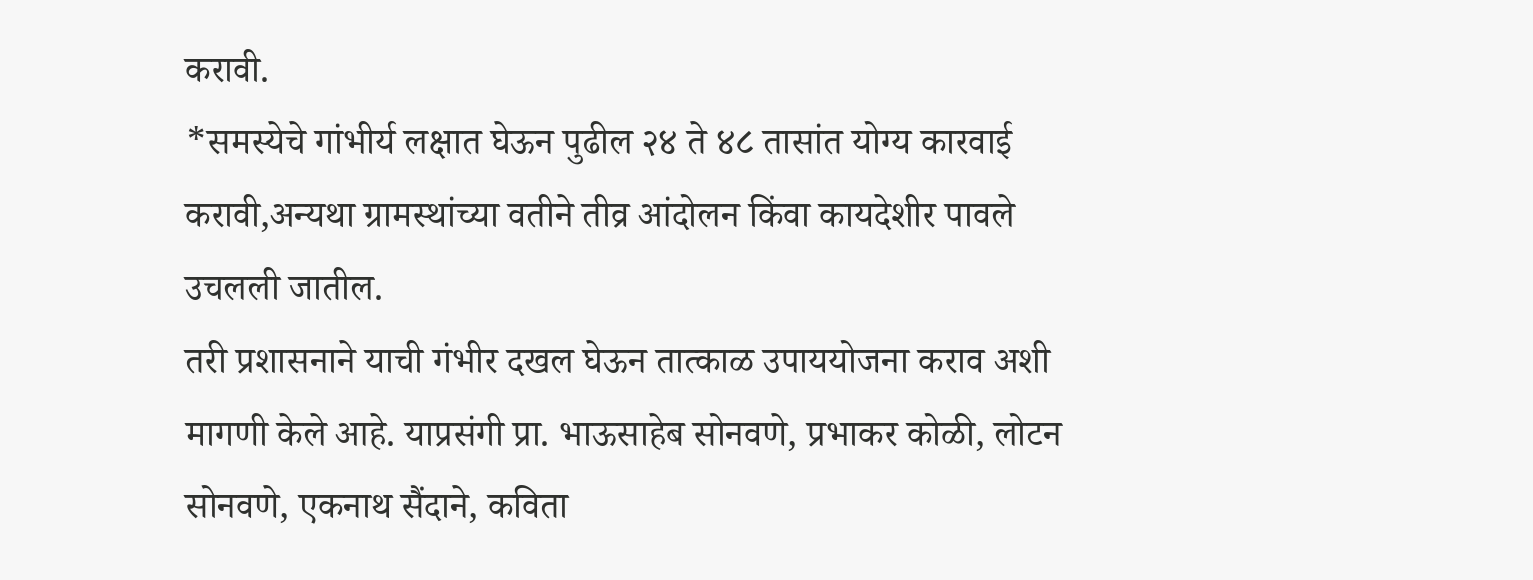करावी.
*समस्येचे गांभीर्य लक्षात घेऊन पुढील २४ ते ४८ तासांत योग्य कारवाई करावी,अन्यथा ग्रामस्थांच्या वतीने तीव्र आंदोलन किंवा कायदेशीर पावले उचलली जातील.
तरी प्रशासनाने याची गंभीर दखल घेऊन तात्काळ उपाययोजना कराव अशी मागणी केले आहे. याप्रसंगी प्रा. भाऊसाहेब सोनवणे, प्रभाकर कोळी, लोटन सोनवणे, एकनाथ सैंदाने, कविता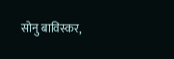सोनु बाविस्कर,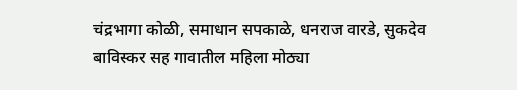चंद्रभागा कोळी, समाधान सपकाळे, धनराज वारडे, सुकदेव बाविस्कर सह गावातील महिला मोठ्या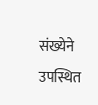संख्येने उपस्थित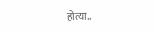होत्या..